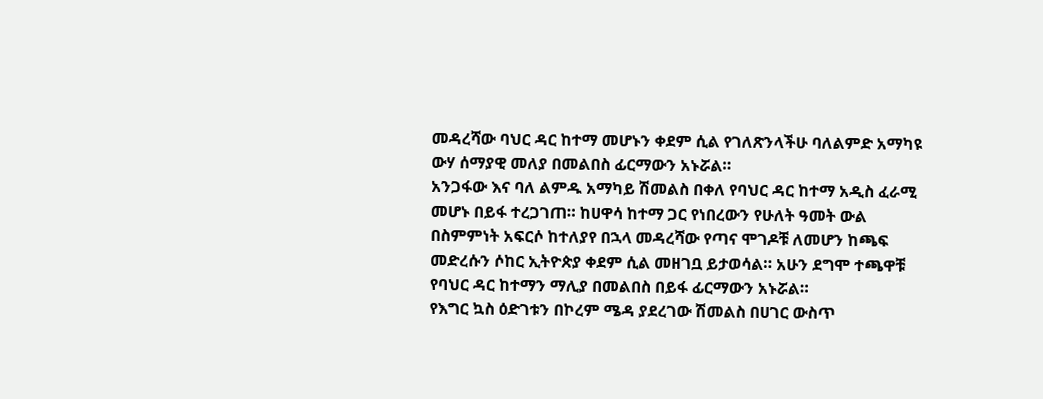መዳረሻው ባህር ዳር ከተማ መሆኑን ቀደም ሲል የገለጽንላችሁ ባለልምድ አማካዩ ውሃ ሰማያዊ መለያ በመልበስ ፊርማውን አኑሯል።
አንጋፋው እና ባለ ልምዱ አማካይ ሽመልስ በቀለ የባህር ዳር ከተማ አዲስ ፈራሚ መሆኑ በይፋ ተረጋገጠ። ከሀዋሳ ከተማ ጋር የነበረውን የሁለት ዓመት ውል በስምምነት አፍርሶ ከተለያየ በኋላ መዳረሻው የጣና ሞገዶቹ ለመሆን ከጫፍ መድረሱን ሶከር ኢትዮጵያ ቀደም ሲል መዘገቧ ይታወሳል። አሁን ደግሞ ተጫዋቹ የባህር ዳር ከተማን ማሊያ በመልበስ በይፋ ፊርማውን አኑሯል።
የእግር ኳስ ዕድገቱን በኮረም ሜዳ ያደረገው ሽመልስ በሀገር ውስጥ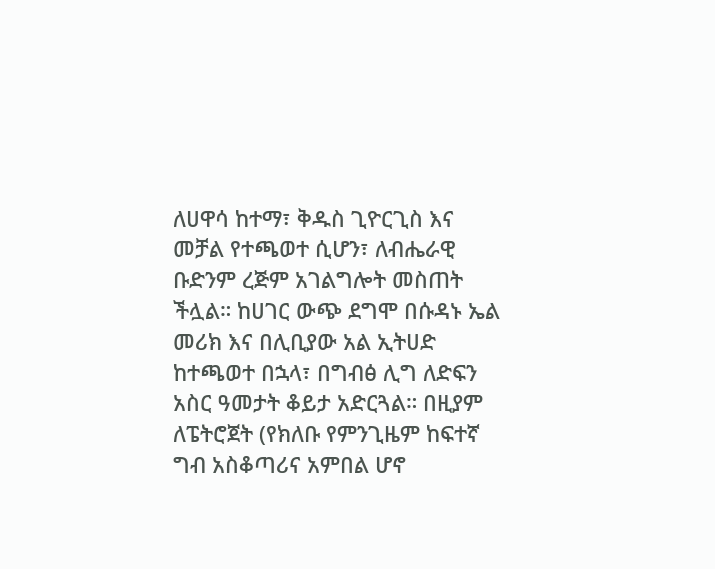ለሀዋሳ ከተማ፣ ቅዱስ ጊዮርጊስ እና መቻል የተጫወተ ሲሆን፣ ለብሔራዊ ቡድንም ረጅም አገልግሎት መስጠት ችሏል። ከሀገር ውጭ ደግሞ በሱዳኑ ኤል መሪክ እና በሊቢያው አል ኢትሀድ ከተጫወተ በኋላ፣ በግብፅ ሊግ ለድፍን አስር ዓመታት ቆይታ አድርጓል። በዚያም ለፔትሮጀት (የክለቡ የምንጊዜም ከፍተኛ ግብ አስቆጣሪና አምበል ሆኖ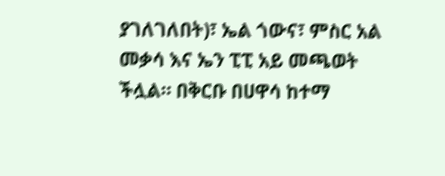ያገለገለበት)፣ ኤል ጎውና፣ ምስር አል መቃሳ እና ኤን ፒፒ አይ መጫወት ችሏል። በቅርቡ በሀዋሳ ከተማ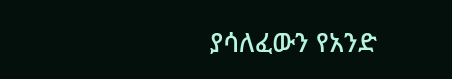ያሳለፈውን የአንድ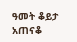ዓመት ቆይታ አጠናቆ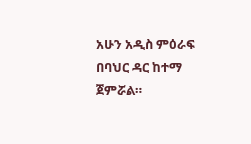አሁን አዲስ ምዕራፍ በባህር ዳር ከተማ ጀምሯል።